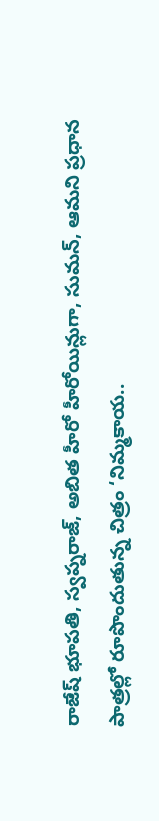రాజేష్ భూపతి, స్వప్నరాజ్, అబిత హీరో హీరోయిన్లుగా, సుమన్, ఆమని ప్రధాన పాత్రల్లో రూపొందుతున్న చిత్రం ‘నిమ్మకాయ..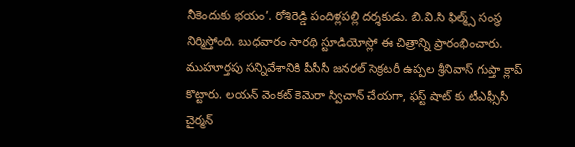నీకెందుకు భయం’. రోశిరెడ్డి పందిళ్లపల్లి దర్శకుడు. బి.వి.సి ఫిల్మ్స్ సంస్థ నిర్మిస్తోంది. బుధవారం సారథి స్టూడియోస్లో ఈ చిత్రాన్ని ప్రారంభించారు. ముహూర్తపు సన్నివేశానికి పీసీసీ జనరల్ సెక్రటరీ ఉప్పల శ్రీనివాస్ గుప్తా క్లాప్ కొట్టారు. లయన్ వెంకట్ కెమెరా స్విచాన్ చేయగా, ఫస్ట్ షాట్ కు టీఎఫ్సీసీ చైర్మన్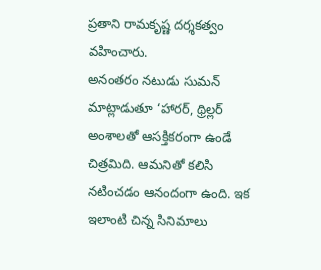ప్రతాని రామకృష్ణ దర్శకత్వం వహించారు.
అనంతరం నటుడు సుమన్ మాట్లాడుతూ ‘హారర్, థ్రిల్లర్ అంశాలతో ఆసక్తికరంగా ఉండే చిత్రమిది. ఆమనితో కలిసి నటించడం ఆనందంగా ఉంది. ఇక ఇలాంటి చిన్న సినిమాలు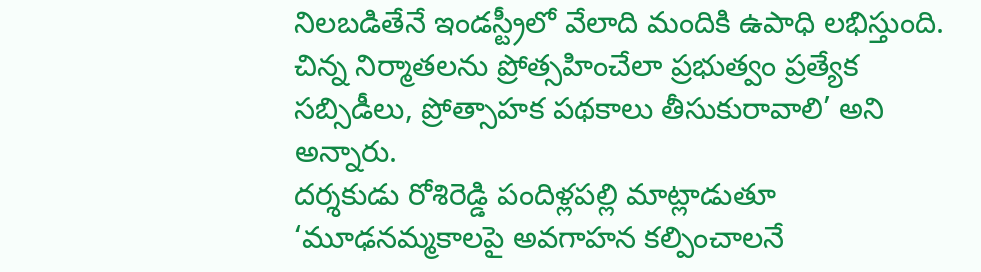నిలబడితేనే ఇండస్ట్రీలో వేలాది మందికి ఉపాధి లభిస్తుంది. చిన్న నిర్మాతలను ప్రోత్సహించేలా ప్రభుత్వం ప్రత్యేక సబ్సిడీలు, ప్రోత్సాహక పథకాలు తీసుకురావాలి’ అని అన్నారు.
దర్శకుడు రోశిరెడ్డి పందిళ్లపల్లి మాట్లాడుతూ ‘మూఢనమ్మకాలపై అవగాహన కల్పించాలనే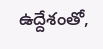ఉద్దేశంతో,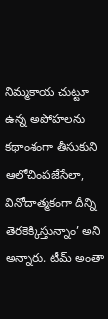నిమ్మకాయ చుట్టూ ఉన్న అపోహలను కథాంశంగా తీసుకుని ఆలోచింపజేసేలా, వినోదాత్మకంగా దీన్ని తెరకెక్కిస్తున్నాం’ అని అన్నారు. టీమ్ అంతా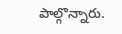పాల్గొన్నారు.